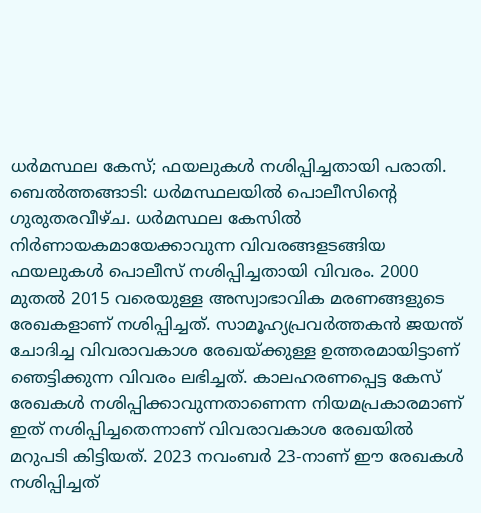ധർമസ്ഥല കേസ്; ഫയലുകൾ നശിപ്പിച്ചതായി പരാതി.
ബെൽത്തങ്ങാടി: ധർമസ്ഥലയിൽ പൊലീസിന്റെ ഗുരുതരവീഴ്ച. ധർമസ്ഥല കേസിൽ നിർണായകമായേക്കാവുന്ന വിവരങ്ങളടങ്ങിയ ഫയലുകൾ പൊലീസ് നശിപ്പിച്ചതായി വിവരം. 2000 മുതൽ 2015 വരെയുള്ള അസ്വാഭാവിക മരണങ്ങളുടെ രേഖകളാണ് നശിപ്പിച്ചത്. സാമൂഹ്യപ്രവർത്തകൻ ജയന്ത് ചോദിച്ച വിവരാവകാശ രേഖയ്ക്കുള്ള ഉത്തരമായിട്ടാണ് ഞെട്ടിക്കുന്ന വിവരം ലഭിച്ചത്. കാലഹരണപ്പെട്ട കേസ് രേഖകൾ നശിപ്പിക്കാവുന്നതാണെന്ന നിയമപ്രകാരമാണ് ഇത് നശിപ്പിച്ചതെന്നാണ് വിവരാവകാശ രേഖയിൽ മറുപടി കിട്ടിയത്. 2023 നവംബർ 23-നാണ് ഈ രേഖകൾ നശിപ്പിച്ചത്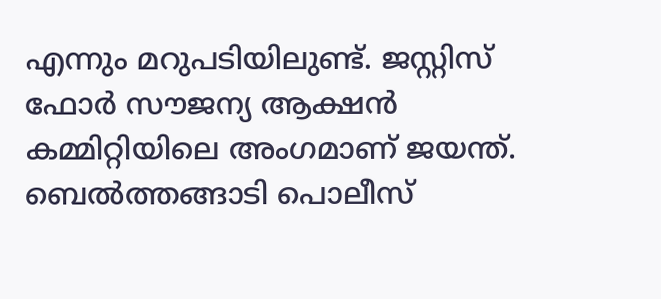എന്നും മറുപടിയിലുണ്ട്. ജസ്റ്റിസ് ഫോർ സൗജന്യ ആക്ഷൻ കമ്മിറ്റിയിലെ അംഗമാണ് ജയന്ത്. ബെൽത്തങ്ങാടി പൊലീസ്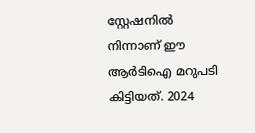സ്റ്റേഷനിൽ നിന്നാണ് ഈ ആർടിഐ മറുപടി കിട്ടിയത്. 2024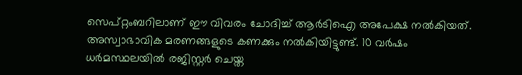സെപ്റ്റംബറിലാണ് ഈ വിവരം ചോദിച്ച് ആർടിഐ അപേക്ഷ നൽകിയത്. അസ്വാഭാവിക മരണങ്ങളുടെ കണക്കും നൽകിയിട്ടുണ്ട്. 10 വർഷം ധർമസ്ഥലയിൽ രജിസ്റ്റർ ചെയ്ത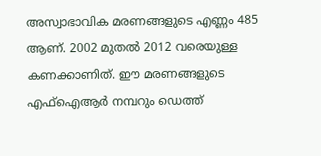അസ്വാഭാവിക മരണങ്ങളുടെ എണ്ണം 485 ആണ്. 2002 മുതൽ 2012 വരെയുള്ള കണക്കാണിത്. ഈ മരണങ്ങളുടെ എഫ്ഐആർ നമ്പറും ഡെത്ത്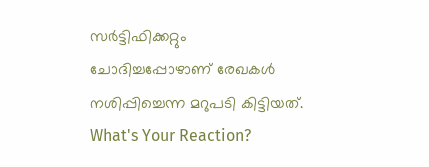സർട്ടിഫിക്കറ്റും ചോദിച്ചപ്പോഴാണ് രേഖകൾ നശിപ്പിച്ചെന്ന മറുപടി കിട്ടിയത്.
What's Your Reaction?